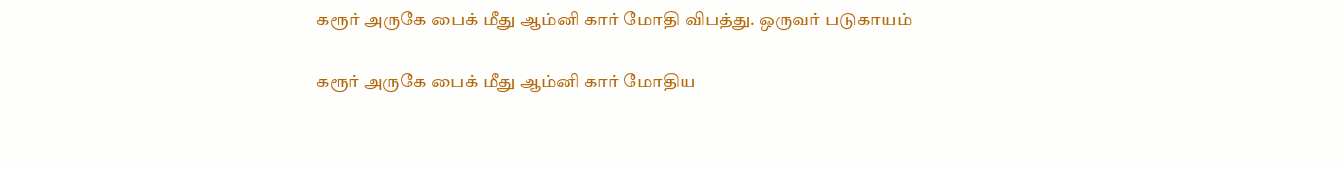கரூர் அருகே பைக் மீது ஆம்னி கார் மோதி விபத்து. ஒருவர் படுகாயம்

கரூர் அருகே பைக் மீது ஆம்னி கார் மோதிய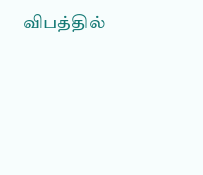விபத்தில்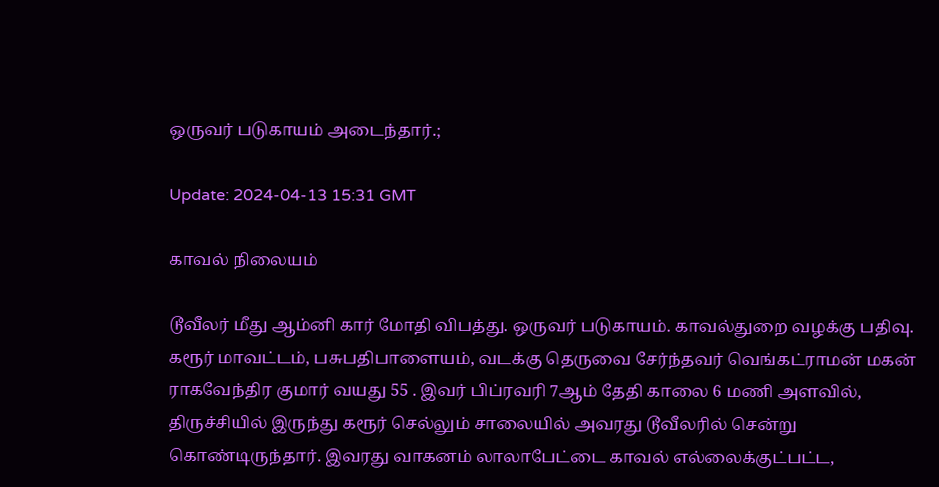ஒருவர் படுகாயம் அடைந்தார்.;

Update: 2024-04-13 15:31 GMT

காவல் நிலையம்

டூவீலர் மீது ஆம்னி கார் மோதி விபத்து. ஒருவர் படுகாயம். காவல்துறை வழக்கு பதிவு. கரூர் மாவட்டம், பசுபதிபாளையம், வடக்கு தெருவை சேர்ந்தவர் வெங்கட்ராமன் மகன் ராகவேந்திர குமார் வயது 55 . இவர் பிப்ரவரி 7ஆம் தேதி காலை 6 மணி அளவில், திருச்சியில் இருந்து கரூர் செல்லும் சாலையில் அவரது டூவீலரில் சென்று கொண்டிருந்தார். இவரது வாகனம் லாலாபேட்டை காவல் எல்லைக்குட்பட்ட,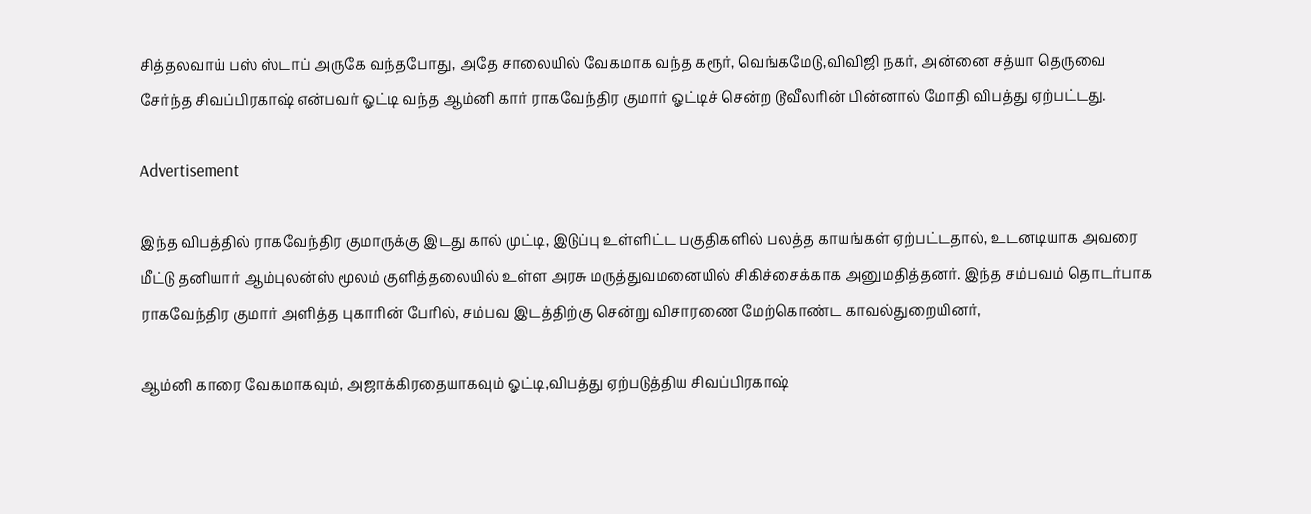சித்தலவாய் பஸ் ஸ்டாப் அருகே வந்தபோது, அதே சாலையில் வேகமாக வந்த கரூர், வெங்கமேடு,விவிஜி நகர், அன்னை சத்யா தெருவை சேர்ந்த சிவப்பிரகாஷ் என்பவர் ஓட்டி வந்த ஆம்னி கார் ராகவேந்திர குமார் ஓட்டிச் சென்ற டூவீலரின் பின்னால் மோதி விபத்து ஏற்பட்டது.

Advertisement

இந்த விபத்தில் ராகவேந்திர குமாருக்கு இடது கால் முட்டி, இடுப்பு உள்ளிட்ட பகுதிகளில் பலத்த காயங்கள் ஏற்பட்டதால், உடனடியாக அவரை மீட்டு தனியார் ஆம்புலன்ஸ் மூலம் குளித்தலையில் உள்ள அரசு மருத்துவமனையில் சிகிச்சைக்காக அனுமதித்தனர். இந்த சம்பவம் தொடர்பாக ராகவேந்திர குமார் அளித்த புகாரின் பேரில், சம்பவ இடத்திற்கு சென்று விசாரணை மேற்கொண்ட காவல்துறையினர்,

ஆம்னி காரை வேகமாகவும், அஜாக்கிரதையாகவும் ஓட்டி,விபத்து ஏற்படுத்திய சிவப்பிரகாஷ்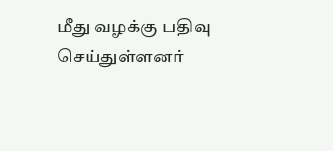மீது வழக்கு பதிவு செய்துள்ளனர்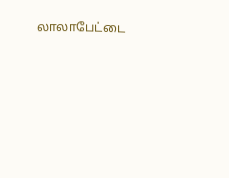லாலாபேட்டை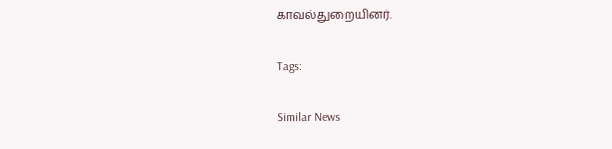காவல்துறையினர்.

Tags:

Similar News